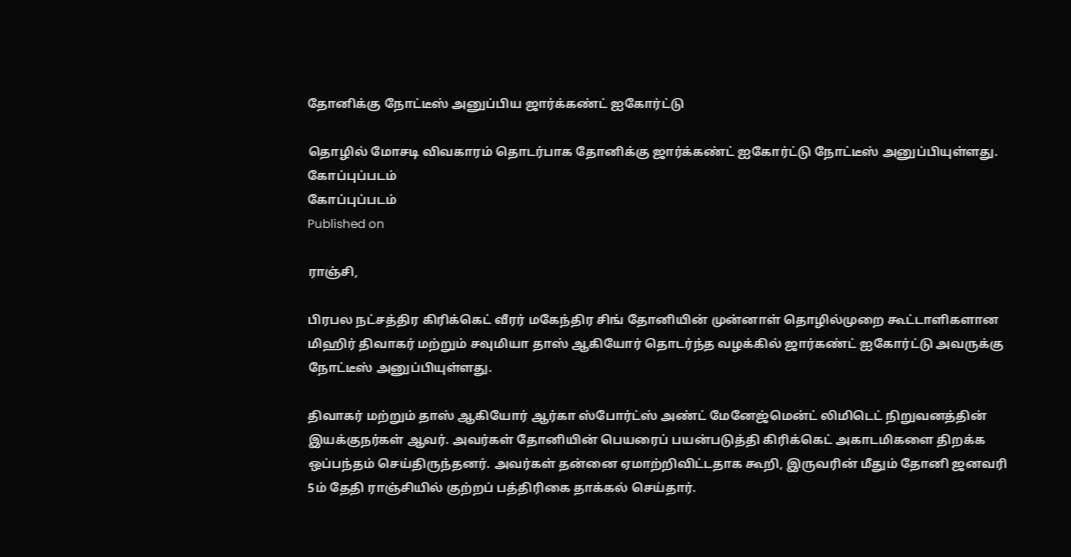தோனிக்கு நோட்டீஸ் அனுப்பிய ஜார்க்கண்ட் ஐகோர்ட்டு

தொழில் மோசடி விவகாரம் தொடர்பாக தோனிக்கு ஜார்க்கண்ட் ஐகோர்ட்டு நோட்டீஸ் அனுப்பியுள்ளது.
கோப்புப்படம்
கோப்புப்படம்
Published on

ராஞ்சி,

பிரபல நட்சத்திர கிரிக்கெட் வீரர் மகேந்திர சிங் தோனியின் முன்னாள் தொழில்முறை கூட்டாளிகளான மிஹிர் திவாகர் மற்றும் சவுமியா தாஸ் ஆகியோர் தொடர்ந்த வழக்கில் ஜார்கண்ட் ஐகோர்ட்டு அவருக்கு நோட்டீஸ் அனுப்பியுள்ளது.

திவாகர் மற்றும் தாஸ் ஆகியோர் ஆர்கா ஸ்போர்ட்ஸ் அண்ட் மேனேஜ்மென்ட் லிமிடெட் நிறுவனத்தின் இயக்குநர்கள் ஆவர். அவர்கள் தோனியின் பெயரைப் பயன்படுத்தி கிரிக்கெட் அகாடமிகளை திறக்க ஒப்பந்தம் செய்திருந்தனர். அவர்கள் தன்னை ஏமாற்றிவிட்டதாக கூறி, இருவரின் மீதும் தோனி ஜனவரி 5ம் தேதி ராஞ்சியில் குற்றப் பத்திரிகை தாக்கல் செய்தார்.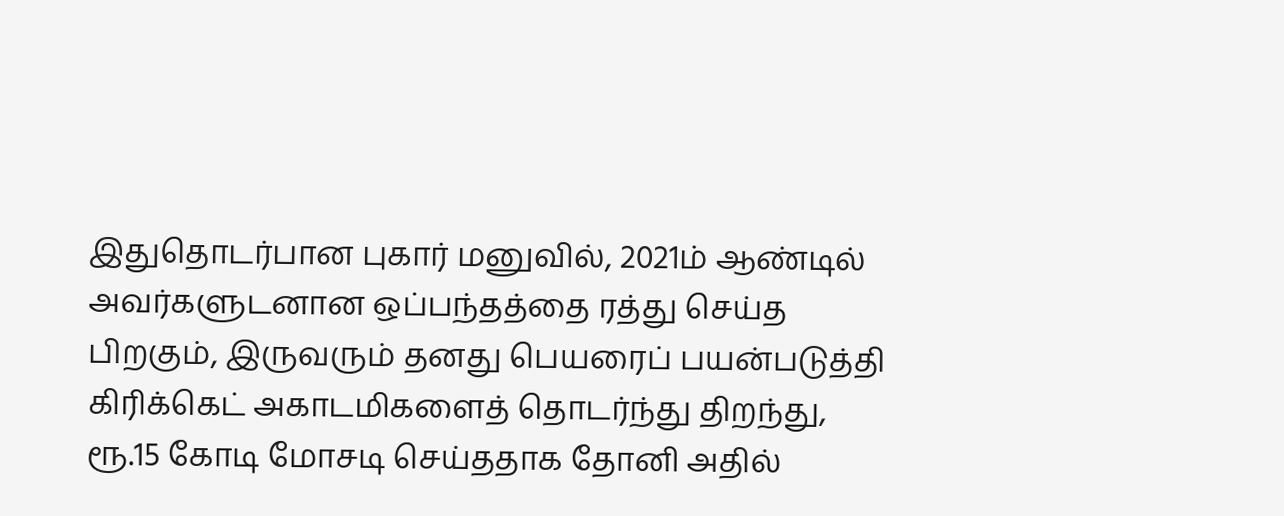இதுதொடர்பான புகார் மனுவில், 2021ம் ஆண்டில் அவர்களுடனான ஒப்பந்தத்தை ரத்து செய்த பிறகும், இருவரும் தனது பெயரைப் பயன்படுத்தி கிரிக்கெட் அகாடமிகளைத் தொடர்ந்து திறந்து, ரூ.15 கோடி மோசடி செய்ததாக தோனி அதில்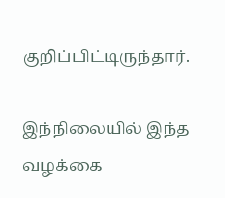குறிப்பிட்டிருந்தார்.

இந்நிலையில் இந்த வழக்கை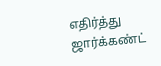எதிர்த்து ஜார்க்கண்ட்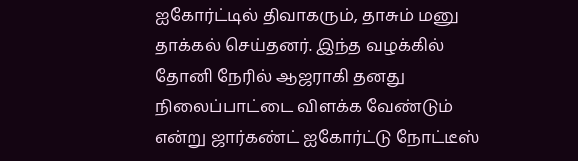ஐகோர்ட்டில் திவாகரும், தாசும் மனு தாக்கல் செய்தனர். இந்த வழக்கில் தோனி நேரில் ஆஜராகி தனது நிலைப்பாட்டை விளக்க வேண்டும் என்று ஜார்கண்ட் ஐகோர்ட்டு நோட்டீஸ்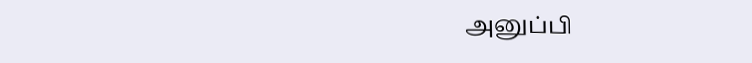அனுப்பி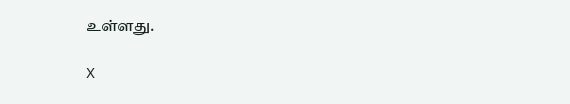உள்ளது.

X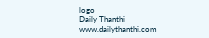logo
Daily Thanthi
www.dailythanthi.com